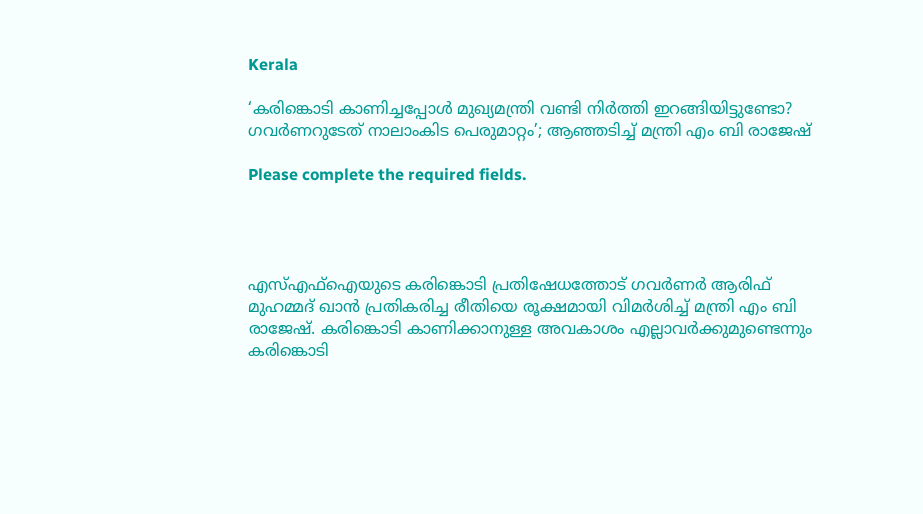Kerala

‘കരിങ്കൊടി കാണിച്ചപ്പോൾ മുഖ്യമന്ത്രി വണ്ടി നിർത്തി ഇറങ്ങിയിട്ടുണ്ടോ? ഗവർണറുടേത് നാലാംകിട പെരുമാറ്റം’; ആഞ്ഞടിച്ച് മന്ത്രി എം ബി രാജേഷ്

Please complete the required fields.




എസ്എഫ്ഐയുടെ കരിങ്കൊടി പ്രതിഷേധത്തോട് ഗവർണർ ആരിഫ് മുഹമ്മദ് ഖാൻ പ്രതികരിച്ച രീതിയെ രൂക്ഷമായി വിമർശിച്ച് മന്ത്രി എം ബി രാജേഷ്. കരിങ്കൊടി കാണിക്കാനുള്ള അവകാശം എല്ലാവർക്കുമുണ്ടെന്നും കരിങ്കൊടി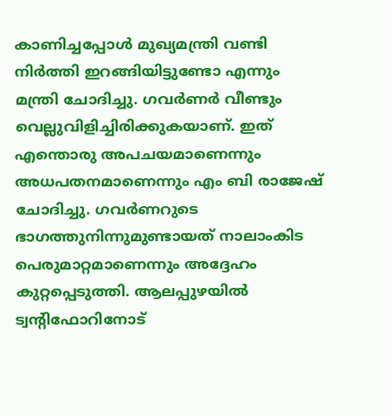കാണിച്ചപ്പോൾ മുഖ്യമന്ത്രി വണ്ടി നിർത്തി ഇറങ്ങിയിട്ടുണ്ടോ എന്നും മന്ത്രി ചോദിച്ചു. ഗവർണർ വീണ്ടും വെല്ലുവിളിച്ചിരിക്കുകയാണ്. ഇത് എന്തൊരു അപചയമാണെന്നും അധപതനമാണെന്നും എം ബി രാജേഷ് ചോദിച്ചു. ഗവർണറുടെ ഭാഗത്തുനിന്നുമുണ്ടായത് നാലാംകിട പെരുമാറ്റമാണെന്നും അദ്ദേഹം കുറ്റപ്പെടുത്തി. ആലപ്പുഴയിൽ ട്വന്റിഫോറിനോട്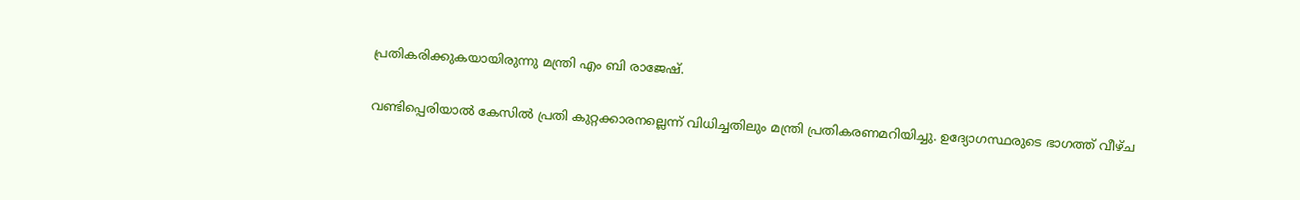പ്രതികരിക്കുകയായിരുന്നു മന്ത്രി എം ബി രാജേഷ്.

വണ്ടിപ്പെരിയാൽ കേസിൽ പ്രതി കുറ്റക്കാരനല്ലെന്ന് വിധിച്ചതിലും മന്ത്രി പ്രതികരണമറിയിച്ചു. ഉദ്യോഗസ്ഥരുടെ ഭാഗത്ത് വീഴ്ച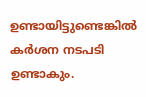ഉണ്ടായിട്ടുണ്ടെങ്കിൽ കർശന നടപടി ഉണ്ടാകും.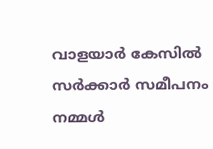വാളയാർ കേസിൽ സർക്കാർ സമീപനം നമ്മൾ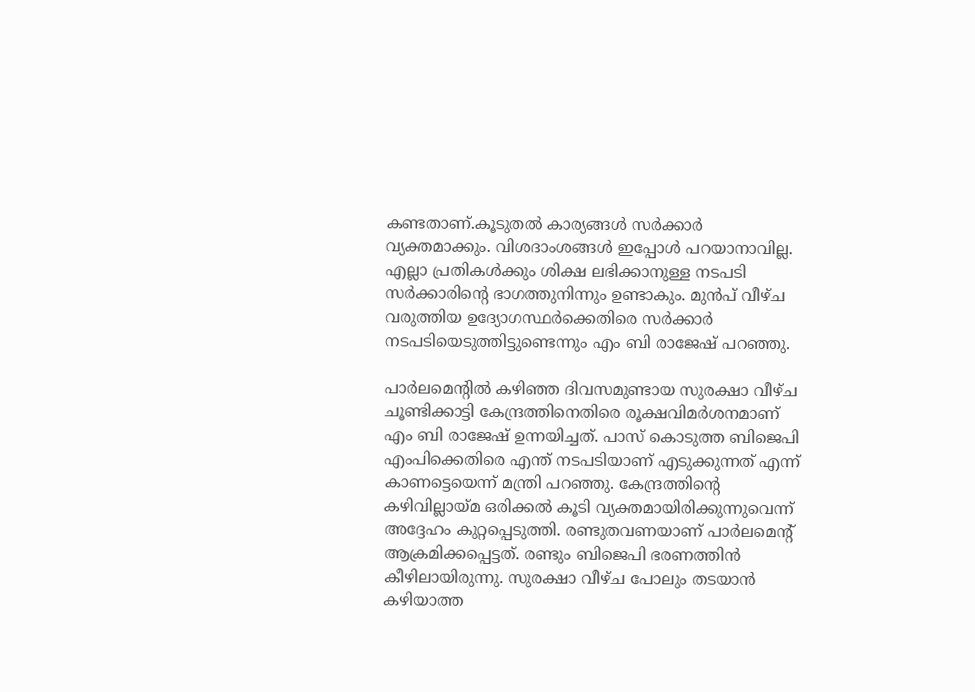കണ്ടതാണ്.കൂടുതൽ കാര്യങ്ങൾ സർക്കാർ വ്യക്തമാക്കും. വിശദാംശങ്ങൾ ഇപ്പോൾ പറയാനാവില്ല. എല്ലാ പ്രതികൾക്കും ശിക്ഷ ലഭിക്കാനുള്ള നടപടി സർക്കാരിന്റെ ഭാഗത്തുനിന്നും ഉണ്ടാകും. മുൻപ് വീഴ്ച വരുത്തിയ ഉദ്യോഗസ്ഥർക്കെതിരെ സർക്കാർ നടപടിയെടുത്തിട്ടുണ്ടെന്നും എം ബി രാജേഷ് പറഞ്ഞു.

പാർലമെന്റിൽ കഴിഞ്ഞ ദിവസമുണ്ടായ സുരക്ഷാ വീഴ്ച ചൂണ്ടിക്കാട്ടി കേന്ദ്രത്തിനെതിരെ രൂക്ഷവിമർശനമാണ് എം ബി രാജേഷ് ഉന്നയിച്ചത്. പാസ് കൊടുത്ത ബിജെപി എംപിക്കെതിരെ എന്ത് നടപടിയാണ് എടുക്കുന്നത് എന്ന് കാണട്ടെയെന്ന് മന്ത്രി പറഞ്ഞു. കേന്ദ്രത്തിന്റെ കഴിവില്ലായ്മ ഒരിക്കൽ കൂടി വ്യക്തമായിരിക്കുന്നുവെന്ന് അദ്ദേഹം കുറ്റപ്പെടുത്തി. രണ്ടുതവണയാണ് പാർലമെന്റ് ആക്രമിക്കപ്പെട്ടത്. രണ്ടും ബിജെപി ഭരണത്തിൻ കീഴിലായിരുന്നു. സുരക്ഷാ വീഴ്ച പോലും തടയാൻ കഴിയാത്ത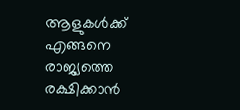ആളുകൾക്ക് എങ്ങനെ രാജ്യത്തെ രക്ഷിക്കാൻ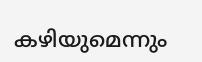കഴിയുമെന്നും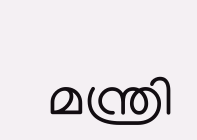മന്ത്രി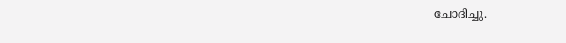ചോദിച്ചു.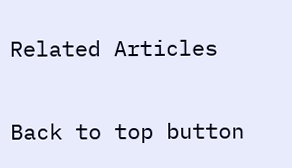Related Articles

Back to top button